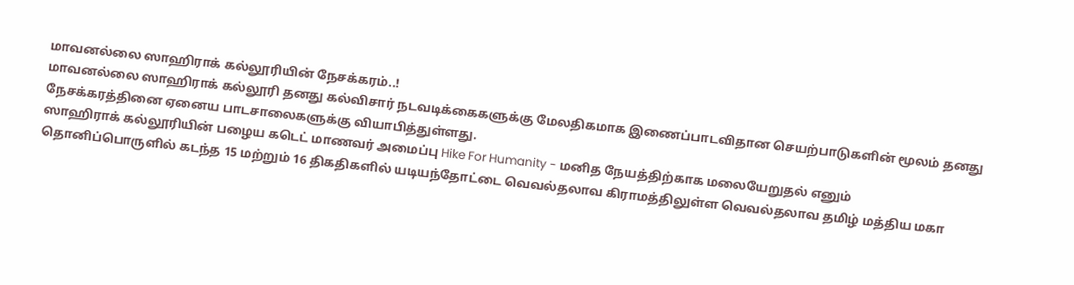மாவனல்லை ஸாஹிராக் கல்லூரியின் நேசக்கரம்..!
மாவனல்லை ஸாஹிராக் கல்லூரி தனது கல்விசார் நடவடிக்கைகளுக்கு மேலதிகமாக இணைப்பாடவிதான செயற்பாடுகளின் மூலம் தனது நேசக்கரத்தினை ஏனைய பாடசாலைகளுக்கு வியாபித்துள்ளது.
ஸாஹிராக் கல்லூரியின் பழைய கடெட் மாணவர் அமைப்பு Hike For Humanity - மனித நேயத்திற்காக மலையேறுதல் எனும் தொனிப்பொருளில் கடந்த 15 மற்றும் 16 திகதிகளில் யடியந்தோட்டை வெவல்தலாவ கிராமத்திலுள்ள வெவல்தலாவ தமிழ் மத்திய மகா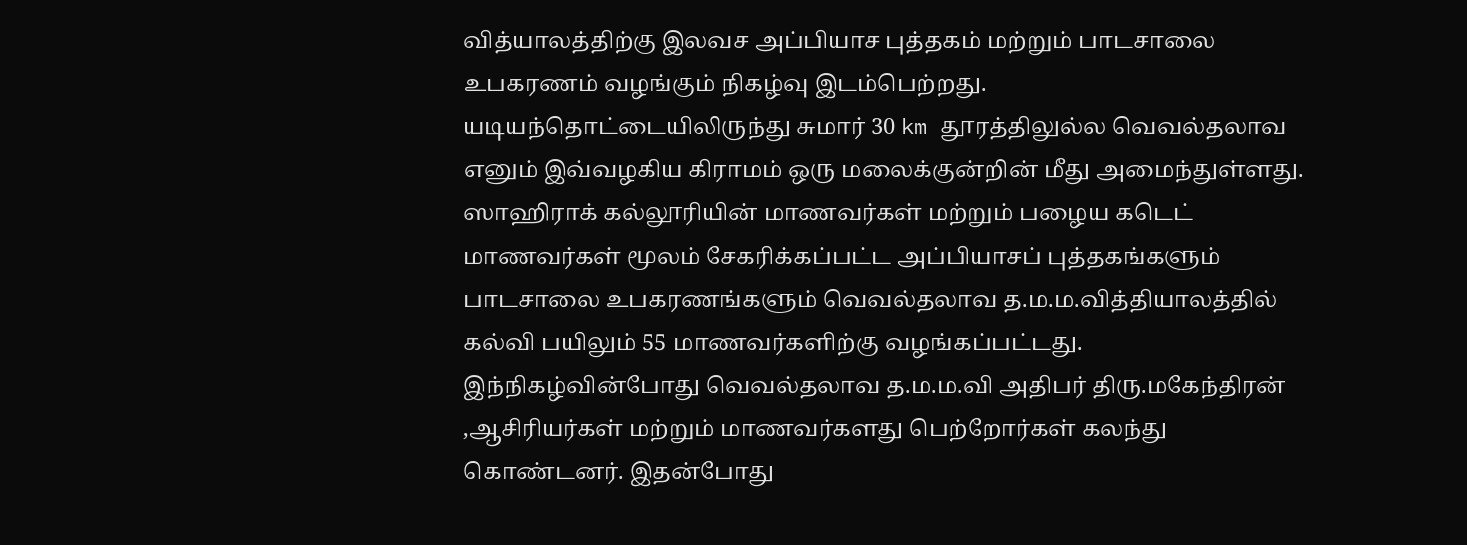வித்யாலத்திற்கு இலவச அப்பியாச புத்தகம் மற்றும் பாடசாலை உபகரணம் வழங்கும் நிகழ்வு இடம்பெற்றது.
யடியந்தொட்டையிலிருந்து சுமார் 30 km தூரத்திலுல்ல வெவல்தலாவ எனும் இவ்வழகிய கிராமம் ஒரு மலைக்குன்றின் மீது அமைந்துள்ளது. ஸாஹிராக் கல்லூரியின் மாணவர்கள் மற்றும் பழைய கடெட் மாணவர்கள் மூலம் சேகரிக்கப்பட்ட அப்பியாசப் புத்தகங்களும் பாடசாலை உபகரணங்களும் வெவல்தலாவ த.ம.ம.வித்தியாலத்தில் கல்வி பயிலும் 55 மாணவர்களிற்கு வழங்கப்பட்டது.
இந்நிகழ்வின்போது வெவல்தலாவ த.ம.ம.வி அதிபர் திரு.மகேந்திரன் ,ஆசிரியர்கள் மற்றும் மாணவர்களது பெற்றோர்கள் கலந்து கொண்டனர். இதன்போது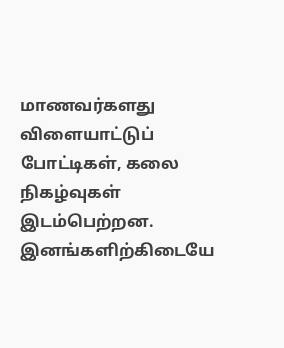மாணவர்களது விளையாட்டுப் போட்டிகள், கலை நிகழ்வுகள் இடம்பெற்றன.
இனங்களிற்கிடையே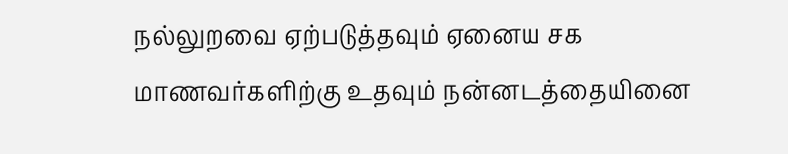நல்லுறவை ஏற்படுத்தவும் ஏனைய சக மாணவர்களிற்கு உதவும் நன்னடத்தையினை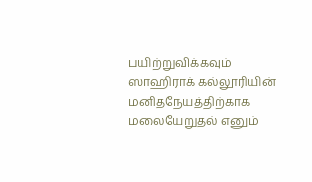பயிற்றுவிக்கவும் ஸாஹிராக் கல்லூரியின் மனிதநேயத்திற்காக மலையேறுதல் எனும்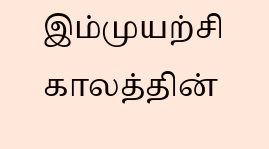இம்முயற்சி காலத்தின்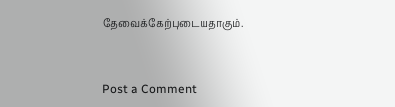தேவைக்கேற்புடையதாகும்.


Post a Comment